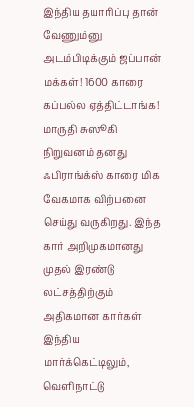இந்திய தயாரிப்பு தான் வேணும்னு அடம்பிடிக்கும் ஜப்பான் மக்கள்! 1600 காரை கப்பல்ல ஏத்திட்டாங்க!
மாருதி சுஸூகி நிறுவனம் தனது ஃபிராங்க்ஸ் காரை மிக வேகமாக விற்பனை செய்து வருகிறது. இந்த கார் அறிமுகமானது முதல் இரண்டு லட்சத்திற்கும் அதிகமான கார்கள் இந்திய மார்க்கெட்டிலும், வெளிநாட்டு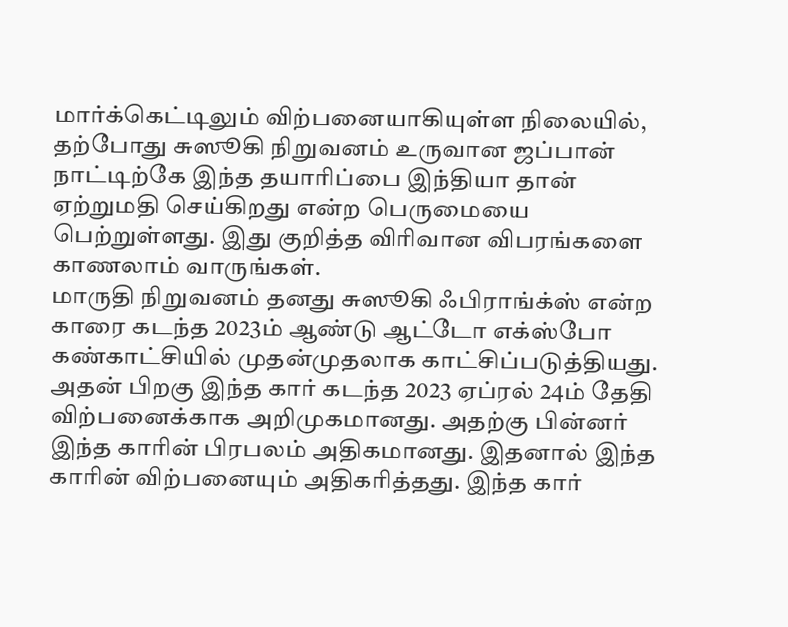மார்க்கெட்டிலும் விற்பனையாகியுள்ள நிலையில், தற்போது சுஸூகி நிறுவனம் உருவான ஜப்பான் நாட்டிற்கே இந்த தயாரிப்பை இந்தியா தான் ஏற்றுமதி செய்கிறது என்ற பெருமையை பெற்றுள்ளது. இது குறித்த விரிவான விபரங்களை காணலாம் வாருங்கள்.
மாருதி நிறுவனம் தனது சுஸூகி ஃபிராங்க்ஸ் என்ற காரை கடந்த 2023ம் ஆண்டு ஆட்டோ எக்ஸ்போ கண்காட்சியில் முதன்முதலாக காட்சிப்படுத்தியது. அதன் பிறகு இந்த கார் கடந்த 2023 ஏப்ரல் 24ம் தேதி விற்பனைக்காக அறிமுகமானது. அதற்கு பின்னர் இந்த காரின் பிரபலம் அதிகமானது. இதனால் இந்த காரின் விற்பனையும் அதிகரித்தது. இந்த கார்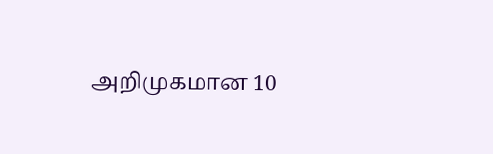அறிமுகமான 10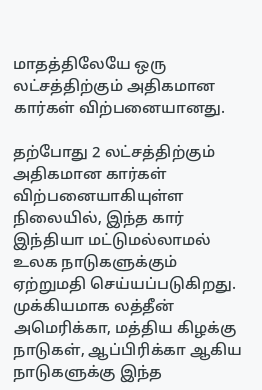மாதத்திலேயே ஒரு லட்சத்திற்கும் அதிகமான கார்கள் விற்பனையானது.

தற்போது 2 லட்சத்திற்கும் அதிகமான கார்கள் விற்பனையாகியுள்ள நிலையில், இந்த கார் இந்தியா மட்டுமல்லாமல் உலக நாடுகளுக்கும் ஏற்றுமதி செய்யப்படுகிறது. முக்கியமாக லத்தீன் அமெரிக்கா, மத்திய கிழக்கு நாடுகள், ஆப்பிரிக்கா ஆகிய நாடுகளுக்கு இந்த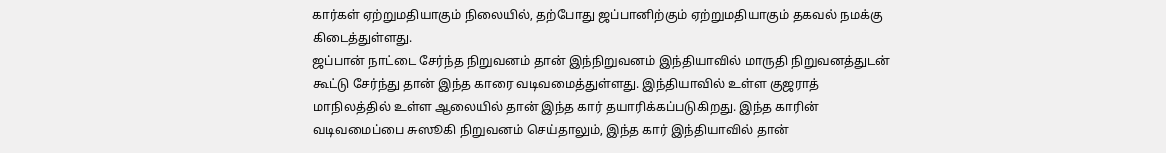கார்கள் ஏற்றுமதியாகும் நிலையில், தற்போது ஜப்பானிற்கும் ஏற்றுமதியாகும் தகவல் நமக்கு கிடைத்துள்ளது.
ஜப்பான் நாட்டை சேர்ந்த நிறுவனம் தான் இந்நிறுவனம் இந்தியாவில் மாருதி நிறுவனத்துடன் கூட்டு சேர்ந்து தான் இந்த காரை வடிவமைத்துள்ளது. இந்தியாவில் உள்ள குஜராத் மாநிலத்தில் உள்ள ஆலையில் தான் இந்த கார் தயாரிக்கப்படுகிறது. இந்த காரின் வடிவமைப்பை சுஸூகி நிறுவனம் செய்தாலும், இந்த கார் இந்தியாவில் தான்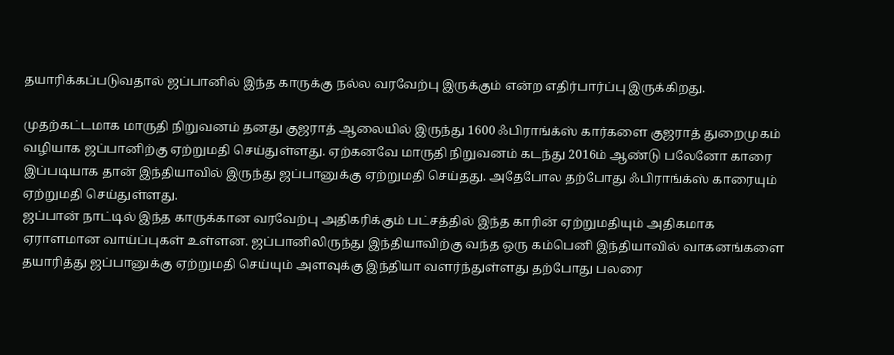தயாரிக்கப்படுவதால் ஜப்பானில் இந்த காருக்கு நல்ல வரவேற்பு இருக்கும் என்ற எதிர்பார்ப்பு இருக்கிறது.

முதற்கட்டமாக மாருதி நிறுவனம் தனது குஜராத் ஆலையில் இருந்து 1600 ஃபிராங்க்ஸ் கார்களை குஜராத் துறைமுகம் வழியாக ஜப்பானிற்கு ஏற்றுமதி செய்துள்ளது. ஏற்கனவே மாருதி நிறுவனம் கடந்து 2016ம் ஆண்டு பலேனோ காரை இப்படியாக தான் இந்தியாவில் இருந்து ஜப்பானுக்கு ஏற்றுமதி செய்தது. அதேபோல தற்போது ஃபிராங்க்ஸ் காரையும் ஏற்றுமதி செய்துள்ளது.
ஜப்பான் நாட்டில் இந்த காருக்கான வரவேற்பு அதிகரிக்கும் பட்சத்தில் இந்த காரின் ஏற்றுமதியும் அதிகமாக ஏராளமான வாய்ப்புகள் உள்ளன. ஜப்பானிலிருந்து இந்தியாவிற்கு வந்த ஒரு கம்பெனி இந்தியாவில் வாகனங்களை தயாரித்து ஜப்பானுக்கு ஏற்றுமதி செய்யும் அளவுக்கு இந்தியா வளர்ந்துள்ளது தற்போது பலரை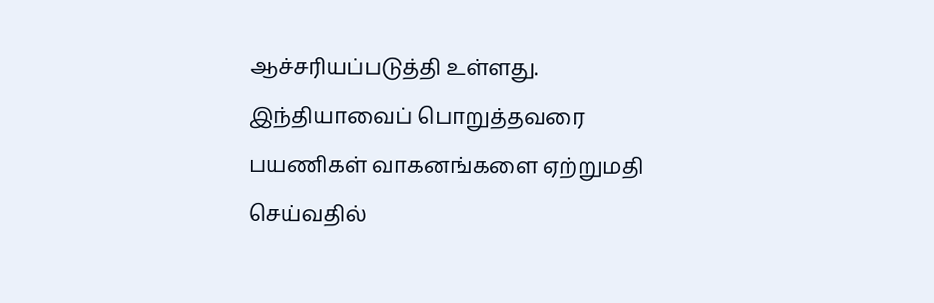ஆச்சரியப்படுத்தி உள்ளது.
இந்தியாவைப் பொறுத்தவரை பயணிகள் வாகனங்களை ஏற்றுமதி செய்வதில்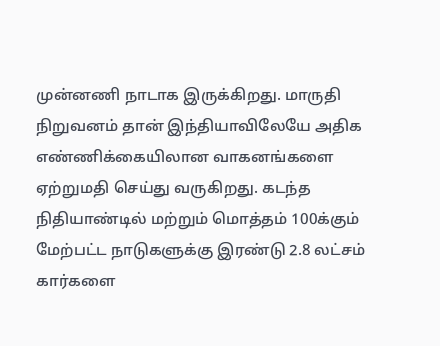முன்னணி நாடாக இருக்கிறது. மாருதி நிறுவனம் தான் இந்தியாவிலேயே அதிக எண்ணிக்கையிலான வாகனங்களை ஏற்றுமதி செய்து வருகிறது. கடந்த நிதியாண்டில் மற்றும் மொத்தம் 100க்கும் மேற்பட்ட நாடுகளுக்கு இரண்டு 2.8 லட்சம் கார்களை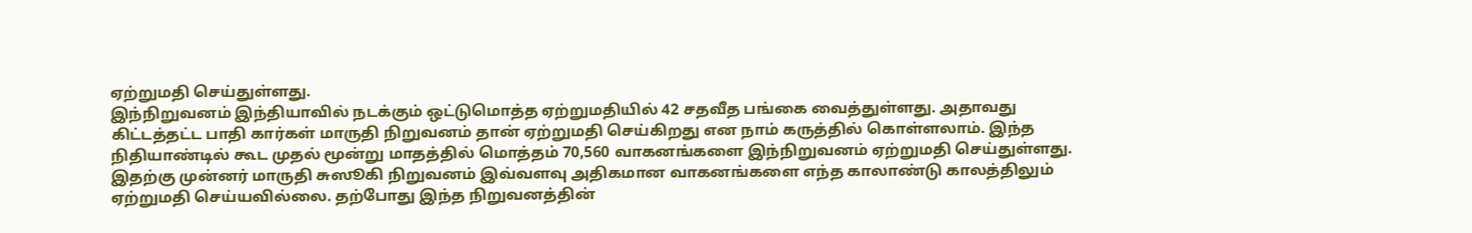ஏற்றுமதி செய்துள்ளது.
இந்நிறுவனம் இந்தியாவில் நடக்கும் ஒட்டுமொத்த ஏற்றுமதியில் 42 சதவீத பங்கை வைத்துள்ளது. அதாவது கிட்டத்தட்ட பாதி கார்கள் மாருதி நிறுவனம் தான் ஏற்றுமதி செய்கிறது என நாம் கருத்தில் கொள்ளலாம். இந்த நிதியாண்டில் கூட முதல் மூன்று மாதத்தில் மொத்தம் 70,560 வாகனங்களை இந்நிறுவனம் ஏற்றுமதி செய்துள்ளது.
இதற்கு முன்னர் மாருதி சுஸூகி நிறுவனம் இவ்வளவு அதிகமான வாகனங்களை எந்த காலாண்டு காலத்திலும் ஏற்றுமதி செய்யவில்லை. தற்போது இந்த நிறுவனத்தின்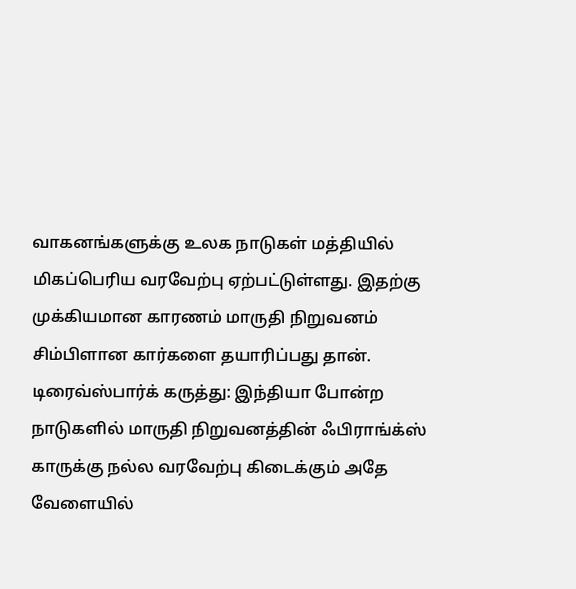வாகனங்களுக்கு உலக நாடுகள் மத்தியில் மிகப்பெரிய வரவேற்பு ஏற்பட்டுள்ளது. இதற்கு முக்கியமான காரணம் மாருதி நிறுவனம் சிம்பிளான கார்களை தயாரிப்பது தான்.
டிரைவ்ஸ்பார்க் கருத்து: இந்தியா போன்ற நாடுகளில் மாருதி நிறுவனத்தின் ஃபிராங்க்ஸ் காருக்கு நல்ல வரவேற்பு கிடைக்கும் அதே வேளையில்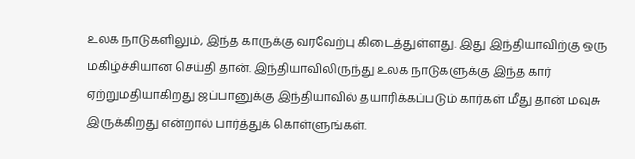உலக நாடுகளிலும், இந்த காருக்கு வரவேற்பு கிடைத்துள்ளது. இது இந்தியாவிற்கு ஒரு மகிழ்ச்சியான செய்தி தான். இந்தியாவிலிருந்து உலக நாடுகளுக்கு இந்த கார் ஏற்றுமதியாகிறது ஜப்பானுக்கு இந்தியாவில் தயாரிக்கப்படும் கார்கள் மீது தான் மவுசு இருக்கிறது என்றால் பார்த்துக் கொள்ளுங்கள்.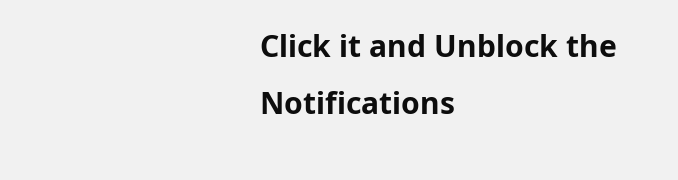Click it and Unblock the Notifications